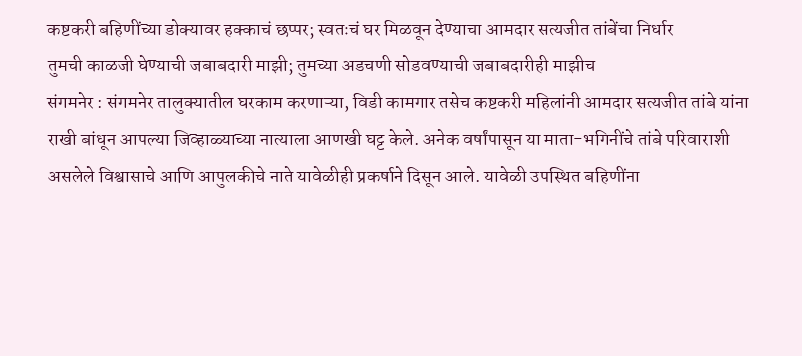कष्टकरी बहिणींच्या डोक्यावर हक्काचं छप्पर; स्वतःचं घर मिळवून देण्याचा आमदार सत्यजीत तांबेंचा निर्धार
तुमची काळजी घेण्याची जबाबदारी माझी; तुमच्या अडचणी सोडवण्याची जबाबदारीही माझीच
संगमनेर : संगमनेर तालुक्यातील घरकाम करणाऱ्या, विडी कामगार तसेच कष्टकरी महिलांनी आमदार सत्यजीत तांबे यांना राखी बांधून आपल्या जिव्हाळ्याच्या नात्याला आणखी घट्ट केले. अनेक वर्षांपासून या माता-भगिनींचे तांबे परिवाराशी असलेले विश्वासाचे आणि आपुलकीचे नाते यावेळीही प्रकर्षाने दिसून आले. यावेळी उपस्थित बहिणींना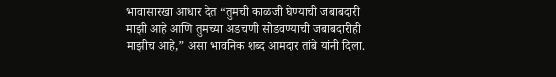भावासारखा आधार देत “तुमची काळजी घेण्याची जबाबदारी माझी आहे आणि तुमच्या अडचणी सोडवण्याची जबाबदारीही माझीच आहे,” असा भावनिक शब्द आमदार तांबे यांनी दिला.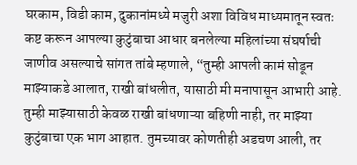घरकाम, विडी काम, दुकानांमध्ये मजुरी अशा विविध माध्यमातून स्वतः कष्ट करून आपल्या कुटुंबाचा आधार बनलेल्या महिलांच्या संघर्षाची जाणीव असल्याचे सांगत तांबे म्हणाले, “तुम्ही आपली कामं सोडून माझ्याकडे आलात, राखी बांधलीत, यासाठी मी मनापासून आभारी आहे. तुम्ही माझ्यासाठी केवळ राखी बांधणाऱ्या बहिणी नाही, तर माझ्या कुटुंबाचा एक भाग आहात. तुमच्यावर कोणतीही अडचण आली, तर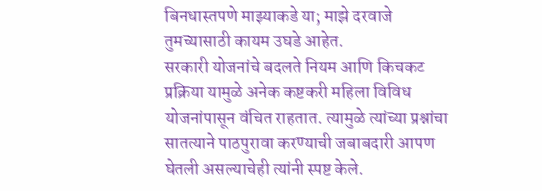बिनधास्तपणे माझ्याकडे या; माझे दरवाजे तुमच्यासाठी कायम उघडे आहेत.
सरकारी योजनांचे बदलते नियम आणि किचकट प्रक्रिया यामुळे अनेक कष्टकरी महिला विविध योजनांपासून वंचित राहतात. त्यामुळे त्यांच्या प्रश्नांचा सातत्याने पाठपुरावा करण्याची जबाबदारी आपण घेतली असल्याचेही त्यांनी स्पष्ट केले.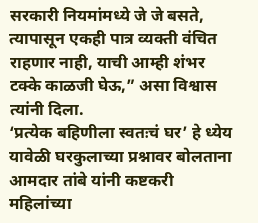सरकारी नियमांमध्ये जे जे बसते, त्यापासून एकही पात्र व्यक्ती वंचित राहणार नाही, याची आम्ही शंभर टक्के काळजी घेऊ,” असा विश्वास त्यांनी दिला.
‘प्रत्येक बहिणीला स्वतःचं घर’ हे ध्येय
यावेळी घरकुलाच्या प्रश्नावर बोलताना आमदार तांबे यांनी कष्टकरी महिलांच्या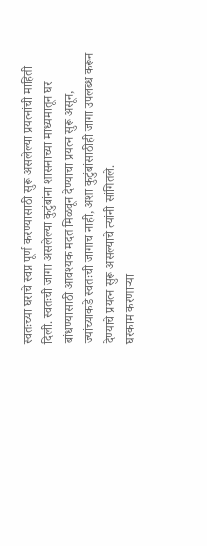स्वतःच्या घराचे स्वप्न पूर्ण करण्यासाठी सुरू असलेल्या प्रयत्नांची माहिती दिली. स्वतःची जागा असलेल्या कुटुंबांना शासनाच्या माध्यमातून घर बांधण्यासाठी आवश्यक मदत मिळवून देण्याचा प्रयत्न सुरू असून, ज्यांच्याकडे स्वतःची जागाच नाही, अशा कुटुंबांसाठीही जागा उपलब्ध करून देण्याचे प्रयत्न सुरू असल्याचे त्यांनी सांगितले.
घरकाम करणाऱ्या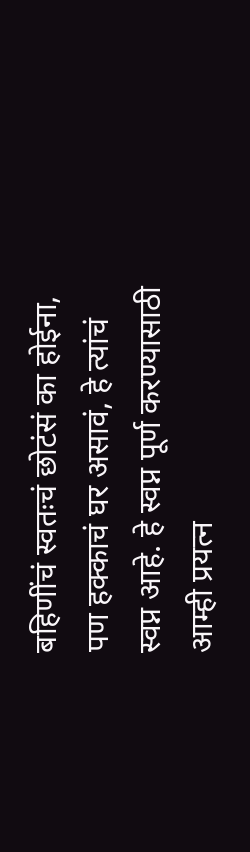बहिणींचं स्वतःचं छोटंसं का होईना, पण हक्काचं घर असावं, हे त्यांचं स्वप्न आहे. हे स्वप्न पूर्ण करण्यासाठी आम्ही प्रयत्न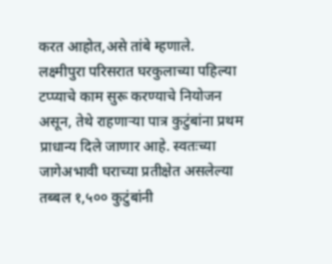करत आहोत,असे तांबे म्हणाले.
लक्ष्मीपुरा परिसरात घरकुलाच्या पहिल्या टप्प्याचे काम सुरू करण्याचे नियोजन असून, तेथे राहणाऱ्या पात्र कुटुंबांना प्रथम प्राधान्य दिले जाणार आहे. स्वतःच्या जागेअभावी घराच्या प्रतीक्षेत असलेल्या तब्बल १,५०० कुटुंबांनी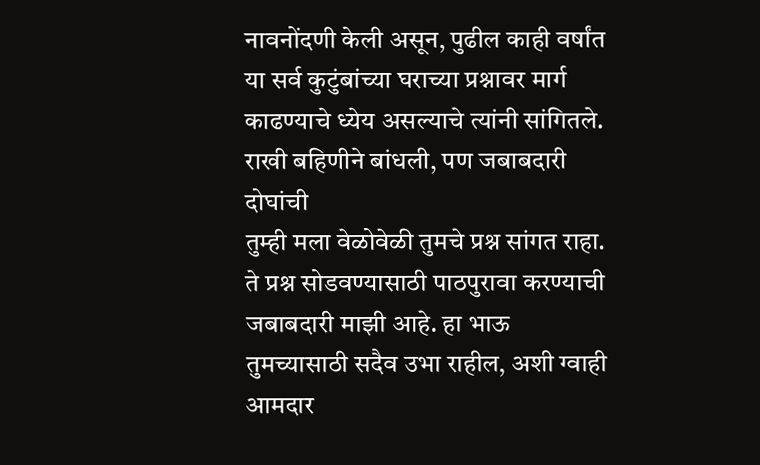नावनोंदणी केली असून, पुढील काही वर्षांत या सर्व कुटुंबांच्या घराच्या प्रश्नावर मार्ग काढण्याचे ध्येय असल्याचे त्यांनी सांगितले.
राखी बहिणीने बांधली, पण जबाबदारी दोघांची
तुम्ही मला वेळोवेळी तुमचे प्रश्न सांगत राहा. ते प्रश्न सोडवण्यासाठी पाठपुरावा करण्याची जबाबदारी माझी आहे. हा भाऊ तुमच्यासाठी सदैव उभा राहील, अशी ग्वाही आमदार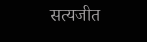सत्यजीत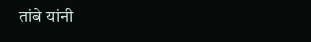तांबे यांनी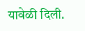यावेळी दिली.